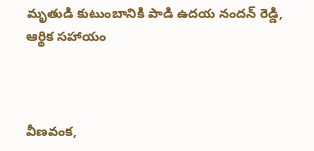మృతుడి కుటుంబానికి పాడి ఉదయ నందన్ రెడ్డి, ఆర్థిక సహాయం



వీణవంక,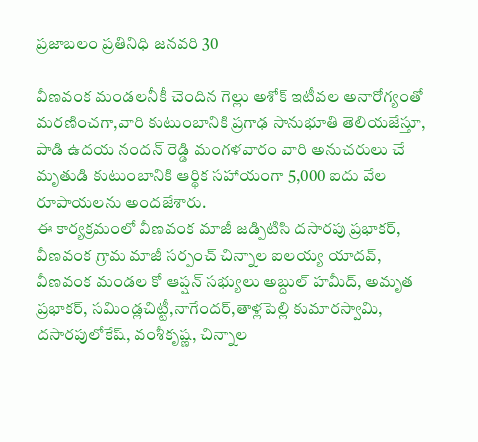ప్రజాబలం ప్రతినిధి జనవరి 30

వీణవంక మండలనీకీ చెందిన గెల్లు అశోక్ ఇటీవల అనారోగ్యంతో
మరణించగా,వారి కుటుంబానికి ప్రగాఢ సానుభూతి తెలియజేస్తూ,
పాడి ఉదయ నందన్ రెడ్డి మంగళవారం వారి అనుచరులు చే మృతుడి కుటుంబానికి ఆర్థిక సహాయంగా 5,000 ఐదు వేల రూపాయలను అందజేశారు.
ఈ కార్యక్రమంలో వీణవంక మాజీ జడ్పిటిసి దసారపు ప్రభాకర్, వీణవంక గ్రామ మాజీ సర్పంచ్ చిన్నాల ఐలయ్య యాదవ్, వీణవంక మండల కో ఆప్షన్ సభ్యులు అబ్దుల్ హమీద్, అమృత ప్రభాకర్, సమిండ్లచిట్టీ,నాగేందర్,తాళ్లపెల్లి కుమారస్వామి, దసారపులోకేష్, వంశీకృష్ణ, చిన్నాల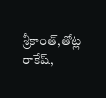శ్రీకాంత్,తోట్ల రాకేష్,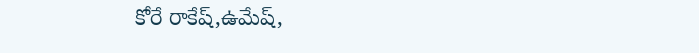కోరే రాకేష్,ఉమేష్,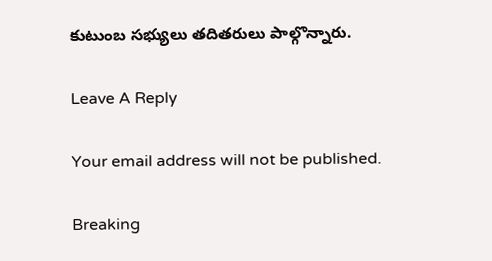కుటుంబ సభ్యులు తదితరులు పాల్గొన్నారు.

Leave A Reply

Your email address will not be published.

Breaking